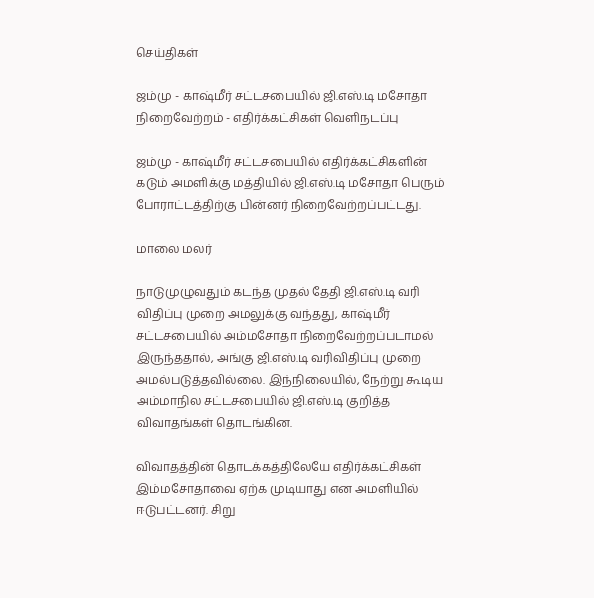செய்திகள்

ஜம்மு - காஷ்மீர் சட்டசபையில் ஜி.எஸ்.டி மசோதா நிறைவேற்றம் - எதிர்க்கட்சிகள் வெளிநடப்பு

ஜம்மு - காஷ்மீர் சட்டசபையில் எதிர்க்கட்சிகளின் கடும் அமளிக்கு மத்தியில் ஜி.எஸ்.டி மசோதா பெரும் போராட்டத்திற்கு பின்னர் நிறைவேற்றப்பட்டது.

மாலை மலர்

நாடுமுழுவதும் கடந்த முதல் தேதி ஜி.எஸ்.டி வரி விதிப்பு முறை அமலுக்கு வந்தது, காஷ்மீர் சட்டசபையில் அம்மசோதா நிறைவேற்றப்படாமல் இருந்ததால், அங்கு ஜி.எஸ்.டி வரிவிதிப்பு முறை அமல்படுத்தவில்லை. இந்நிலையில், நேற்று கூடிய அம்மாநில சட்டசபையில் ஜி.எஸ்.டி குறித்த விவாதங்கள் தொடங்கின.

விவாதத்தின் தொடக்கத்திலேயே எதிர்க்கட்சிகள் இம்மசோதாவை ஏற்க முடியாது என அமளியில் ஈடுபட்டனர். சிறு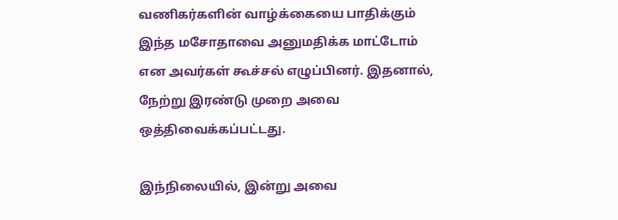வணிகர்களின் வாழ்க்கையை பாதிக்கும் இந்த மசோதாவை அனுமதிக்க மாட்டோம் என அவர்கள் கூச்சல் எழுப்பினர். இதனால், நேற்று இரண்டு முறை அவை ஒத்திவைக்கப்பட்டது.

இந்நிலையில், இன்று அவை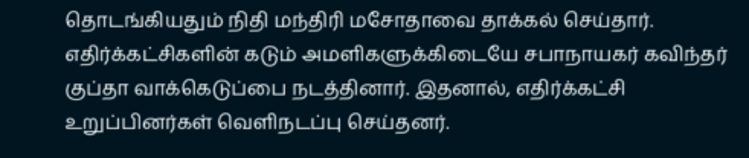தொடங்கியதும் நிதி மந்திரி மசோதாவை தாக்கல் செய்தார். எதிர்க்கட்சிகளின் கடும் அமளிகளுக்கிடையே சபாநாயகர் கவிந்தர் குப்தா வாக்கெடுப்பை நடத்தினார். இதனால், எதிர்க்கட்சி உறுப்பினர்கள் வெளிநடப்பு செய்தனர்.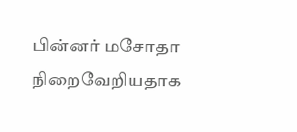பின்னர் மசோதா நிறைவேறியதாக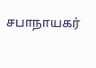சபாநாயகர்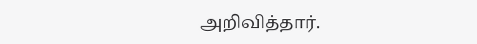அறிவித்தார்.